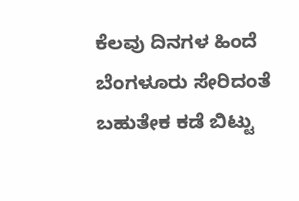ಕೆಲವು ದಿನಗಳ ಹಿಂದೆ ಬೆಂಗಳೂರು ಸೇರಿದಂತೆ ಬಹುತೇಕ ಕಡೆ ಬಿಟ್ಟು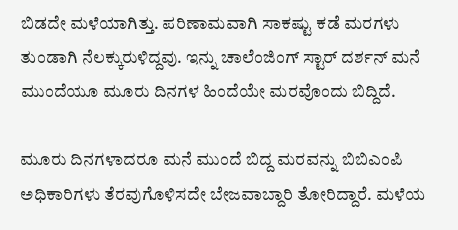ಬಿಡದೇ ಮಳೆಯಾಗಿತ್ತು. ಪರಿಣಾಮವಾಗಿ ಸಾಕಷ್ಟು ಕಡೆ ಮರಗಳು ತುಂಡಾಗಿ ನೆಲಕ್ಕುರುಳಿದ್ದವು. ಇನ್ನು ಚಾಲೆಂಜಿಂಗ್ ಸ್ಟಾರ್ ದರ್ಶನ್ ಮನೆ ಮುಂದೆಯೂ ಮೂರು ದಿನಗಳ ಹಿಂದೆಯೇ ಮರವೊಂದು ಬಿದ್ದಿದೆ.

ಮೂರು ದಿನಗಳಾದರೂ ಮನೆ ಮುಂದೆ ಬಿದ್ದ ಮರವನ್ನು ಬಿಬಿಎಂಪಿ ಅಧಿಕಾರಿಗಳು ತೆರವುಗೊಳಿಸದೇ ಬೇಜವಾಬ್ದಾರಿ ತೋರಿದ್ದಾರೆ. ಮಳೆಯ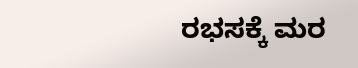ರಭಸಕ್ಕೆ ಮರ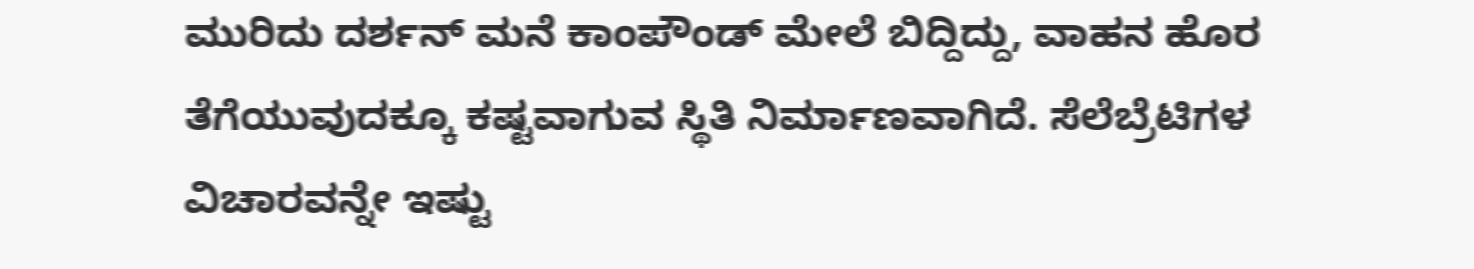ಮುರಿದು ದರ್ಶನ್ ಮನೆ ಕಾಂಪೌಂಡ್ ಮೇಲೆ ಬಿದ್ದಿದ್ದು, ವಾಹನ ಹೊರ ತೆಗೆಯುವುದಕ್ಕೂ ಕಷ್ಟವಾಗುವ ಸ್ಥಿತಿ ನಿರ್ಮಾಣವಾಗಿದೆ. ಸೆಲೆಬ್ರೆಟಿಗಳ ವಿಚಾರವನ್ನೇ ಇಷ್ಟು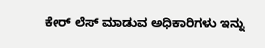ಕೇರ್ ಲೆಸ್ ಮಾಡುವ ಅಧಿಕಾರಿಗಳು ಇನ್ನು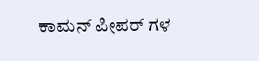ಕಾಮನ್ ಪೀಪರ್ ಗಳ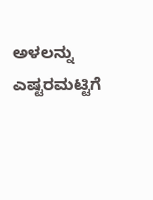ಅಳಲನ್ನು ಎಷ್ಟರಮಟ್ಟಿಗೆ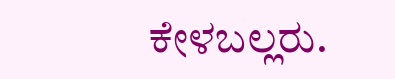ಕೇಳಬಲ್ಲರು.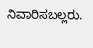ನಿವಾರಿಸಬಲ್ಲರು.